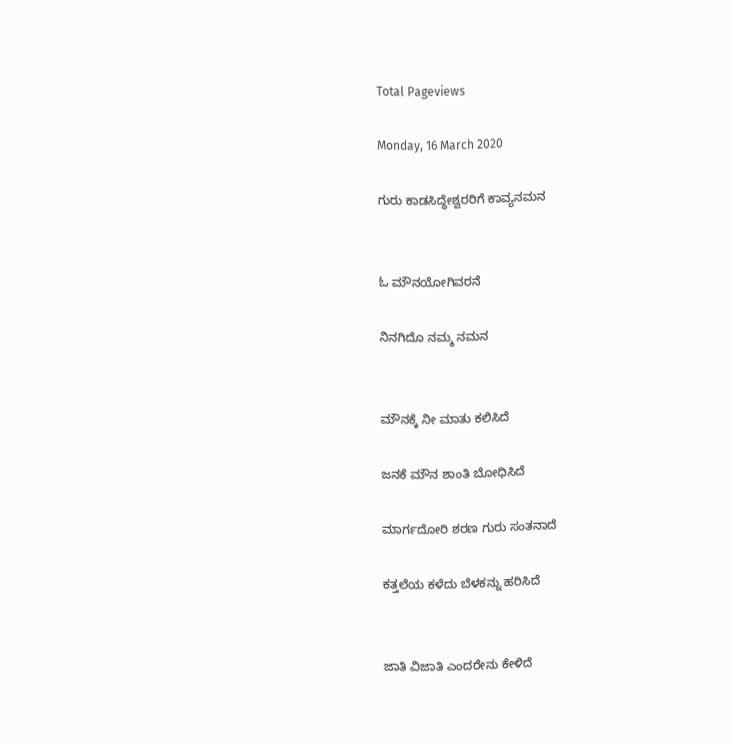Total Pageviews

Monday, 16 March 2020

ಗುರು ಕಾಡಸಿದ್ಧೇಶ್ವರರಿಗೆ ಕಾವ್ಯನಮನ


ಓ ಮೌನಯೋಗಿವರನೆ

ನಿನಗಿದೊ ನಮ್ಮ ನಮನ


ಮೌನಕ್ಕೆ ನೀ ಮಾತು ಕಲಿಸಿದೆ

ಜನಕೆ ಮೌನ ಶಾಂತಿ ಬೋಧಿಸಿದೆ

ಮಾರ್ಗದೋರಿ ಶರಣ ಗುರು ಸಂತನಾದೆ

ಕತ್ತಲೆಯ ಕಳೆದು ಬೆಳಕನ್ನು ಹರಿಸಿದೆ


ಜಾತಿ ವಿಜಾತಿ ಎಂದರೇನು ಕೇಳಿದೆ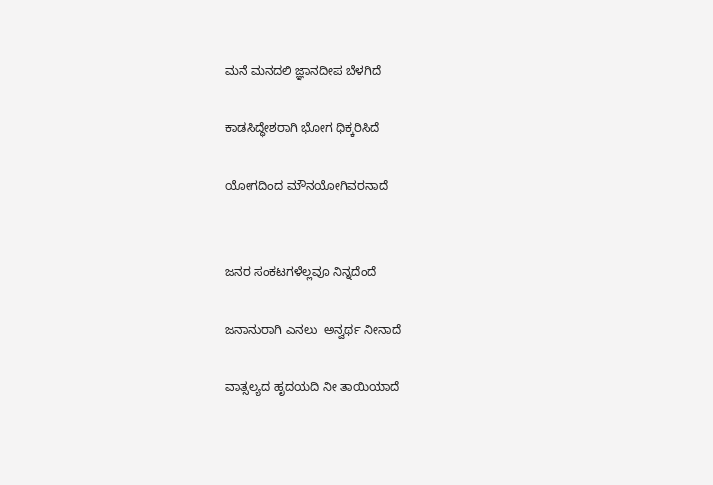ಮನೆ‌ ಮನದಲಿ ಜ್ಞಾನದೀಪ ಬೆಳಗಿದೆ

ಕಾಡಸಿದ್ಧೇಶರಾಗಿ ಭೋಗ ಧಿಕ್ಕರಿಸಿದೆ

ಯೋಗದಿಂದ ಮೌನಯೋಗಿವರನಾದೆ


ಜನರ ಸಂಕಟಗಳೆಲ್ಲವೂ ನಿನ್ನದೆಂದೆ

ಜನಾನುರಾಗಿ ಎನಲು  ಅನ್ವರ್ಥ ನೀನಾದೆ

ವಾತ್ಸಲ್ಯದ ಹೃದಯದಿ ನೀ ತಾಯಿಯಾದೆ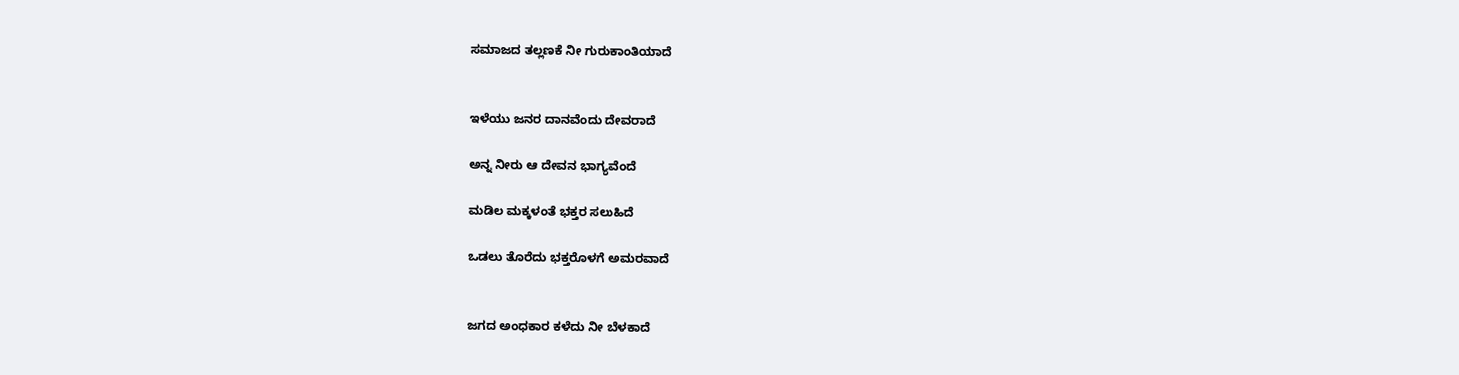ಸಮಾಜದ ತಲ್ಲಣಕೆ ನೀ ಗುರುಕಾಂತಿಯಾದೆ


ಇಳೆಯು ಜನರ ದಾನವೆಂದು ದೇವರಾದೆ

ಅನ್ನ ನೀರು ಆ ದೇವನ ಭಾಗ್ಯವೆಂದೆ

ಮಡಿಲ ಮಕ್ಕಳಂತೆ‌ ಭಕ್ತರ ಸಲುಹಿದೆ

ಒಡಲು ತೊರೆದು ಭಕ್ತರೊಳಗೆ ಅಮರವಾದೆ


ಜಗದ ಅಂಧಕಾರ ಕಳೆದು ನೀ ಬೆಳಕಾದೆ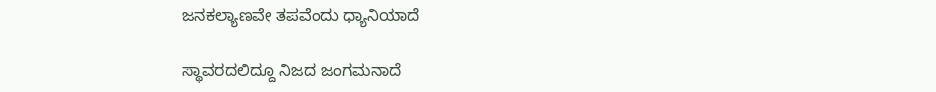ಜನಕಲ್ಯಾಣವೇ ತಪವೆಂದು ಧ್ಯಾನಿಯಾದೆ

ಸ್ಥಾವರದಲಿದ್ದೂ ನಿಜದ ಜಂಗಮನಾದೆ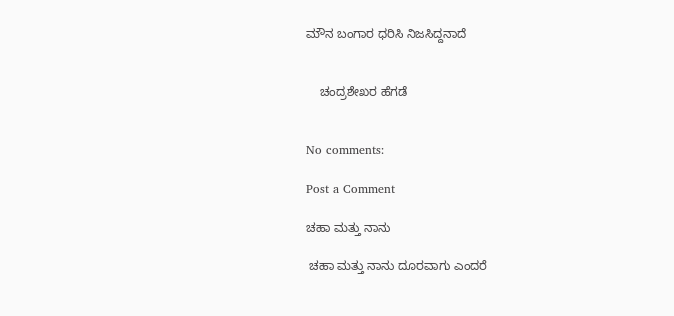ಮೌನ ಬಂಗಾರ ಧರಿಸಿ ನಿಜಸಿದ್ದನಾದೆ


    ಚಂದ್ರಶೇಖರ ಹೆಗಡೆ


No comments:

Post a Comment

ಚಹಾ ಮತ್ತು ನಾನು

 ಚಹಾ ಮತ್ತು ನಾನು ದೂರವಾಗು ಎಂದರೆ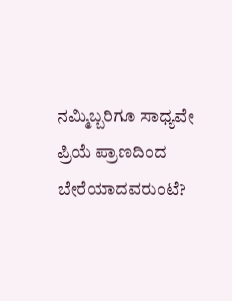ನಮ್ಮಿಬ್ಬರಿಗೂ ಸಾಧ್ಯವೇ ಪ್ರಿಯೆ ಪ್ರಾಣದಿಂದ ಬೇರೆಯಾದವರುಂಟೆ?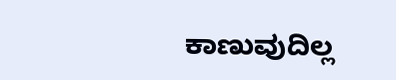ಕಾಣುವುದಿಲ್ಲ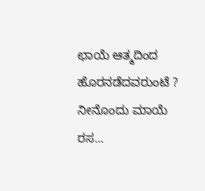ಛಾಯೆ ಆತ್ಮದಿಂದ ಹೊರನಡೆದವರುಂಟೆ ? ನೀನೊಂದು ಮಾಯೆ ರಸ...